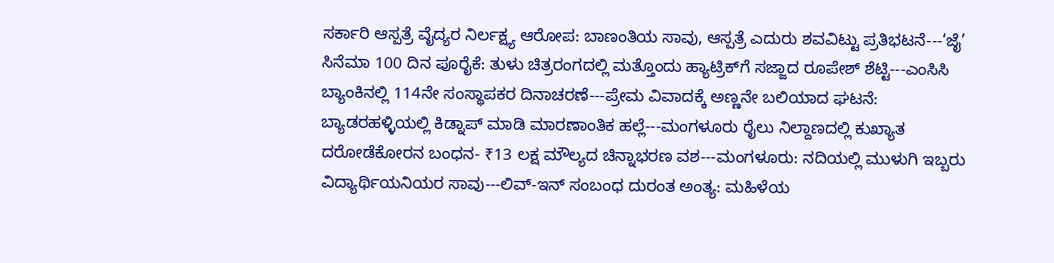ಸರ್ಕಾರಿ ಆಸ್ಪತ್ರೆ ವೈದ್ಯರ ನಿರ್ಲಕ್ಷ್ಯ ಆರೋಪ: ಬಾಣಂತಿಯ ಸಾವು, ಆಸ್ಪತ್ರೆ ಎದುರು ಶವವಿಟ್ಟು ಪ್ರತಿಭಟನೆ---‘ಜೈ’ ಸಿನೆಮಾ 100 ದಿನ ಪೂರೈಕೆ: ತುಳು ಚಿತ್ರರಂಗದಲ್ಲಿ ಮತ್ತೊಂದು ಹ್ಯಾಟ್ರಿಕ್‌ಗೆ ಸಜ್ಜಾದ ರೂಪೇಶ್ ಶೆಟ್ಟಿ---ಎಂಸಿಸಿ ಬ್ಯಾಂಕಿನಲ್ಲಿ 114ನೇ ಸಂಸ್ಥಾಪಕರ ದಿನಾಚರಣೆ---ಪ್ರೇಮ ವಿವಾದಕ್ಕೆ ಅಣ್ಣನೇ ಬಲಿಯಾದ ಘಟನೆ: ಬ್ಯಾಡರಹಳ್ಳಿಯಲ್ಲಿ ಕಿಡ್ನಾಪ್ ಮಾಡಿ ಮಾರಣಾಂತಿಕ ಹಲ್ಲೆ---ಮಂಗಳೂರು ರೈಲು ನಿಲ್ದಾಣದಲ್ಲಿ ಕುಖ್ಯಾತ ದರೋಡೆಕೋರನ ಬಂಧನ- ₹13 ಲಕ್ಷ ಮೌಲ್ಯದ ಚಿನ್ನಾಭರಣ ವಶ---ಮಂಗಳೂರು: ನದಿಯಲ್ಲಿ ಮುಳುಗಿ ಇಬ್ಬರು ವಿದ್ಯಾರ್ಥಿಯನಿಯರ ಸಾವು---ಲಿವ್-ಇನ್ ಸಂಬಂಧ ದುರಂತ ಅಂತ್ಯ: ಮಹಿಳೆಯ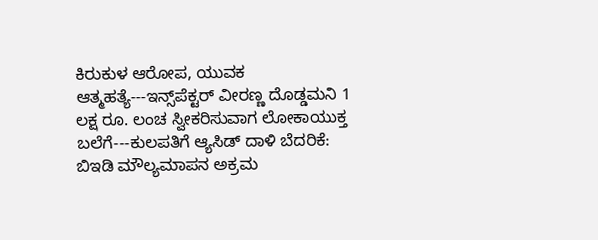ಕಿರುಕುಳ ಆರೋಪ, ಯುವಕ ಆತ್ಮಹತ್ಯೆ---ಇನ್ಸ್‌ಪೆಕ್ಟರ್ ವೀರಣ್ಣ ದೊಡ್ಡಮನಿ 1 ಲಕ್ಷ ರೂ. ಲಂಚ ಸ್ವೀಕರಿಸುವಾಗ ಲೋಕಾಯುಕ್ತ ಬಲೆಗೆ---ಕುಲಪತಿಗೆ ಆ್ಯಸಿಡ್ ದಾಳಿ ಬೆದರಿಕೆ: ಬಿಇಡಿ ಮೌಲ್ಯಮಾಪನ ಅಕ್ರಮ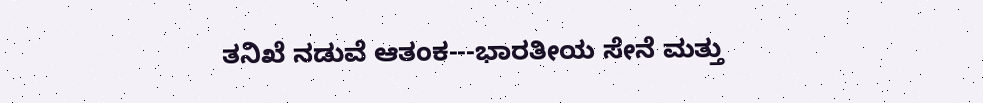ತನಿಖೆ ನಡುವೆ ಆತಂಕ---ಭಾರತೀಯ ಸೇನೆ ಮತ್ತು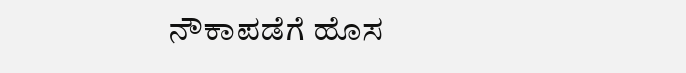ನೌಕಾಪಡೆಗೆ ಹೊಸ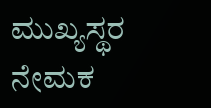ಮುಖ್ಯಸ್ಥರ ನೇಮಕ